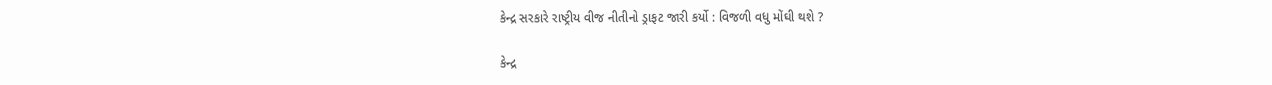કેન્દ્ર સરકારે રાષ્ટ્રીય વીજ નીતીનો ડ્રાફટ જારી કર્યો : વિજળી વધુ મોંઘી થશે ?

કેન્દ્ર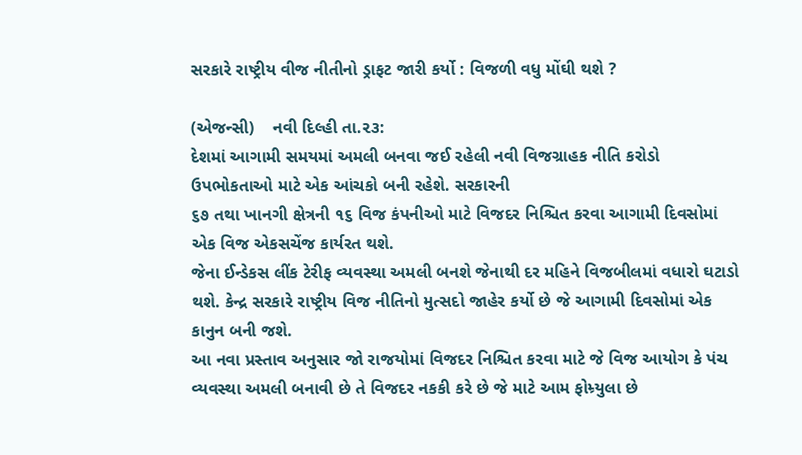સરકારે રાષ્ટ્રીય વીજ નીતીનો ડ્રાફટ જારી કર્યો : વિજળી વધુ મોંઘી થશે ?

(એજન્સી)    નવી દિલ્હી તા.૨૩:
દેશમાં આગામી સમયમાં અમલી બનવા જઈ રહેલી નવી વિજગ્રાહક નીતિ કરોડો ઉપભોકતાઓ માટે એક આંચકો બની રહેશે. સરકારની
૬૭ તથા ખાનગી ક્ષેત્રની ૧૬ વિજ કંપનીઓ માટે વિજદર નિશ્ચિત કરવા આગામી દિવસોમાં એક વિજ એકસચેંજ કાર્યરત થશે.
જેના ઈન્ડેકસ લીંક ટેરીફ વ્યવસ્થા અમલી બનશે જેનાથી દર મહિને વિજબીલમાં વધારો ઘટાડો થશે. કેન્દ્ર સરકારે રાષ્ટ્રીય વિજ નીતિનો મુત્સદો જાહેર કર્યો છે જે આગામી દિવસોમાં એક કાનુન બની જશે.
આ નવા પ્રસ્તાવ અનુસાર જો રાજયોમાં વિજદર નિશ્ચિત કરવા માટે જે વિજ આયોગ કે પંચ વ્યવસ્થા અમલી બનાવી છે તે વિજદર નકકી કરે છે જે માટે આમ ફોમ્ર્યુલા છે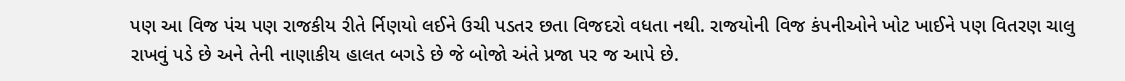પણ આ વિજ પંચ પણ રાજકીય રીતે ર્નિણયો લઈને ઉચી પડતર છતા વિજદરો વધતા નથી. રાજયોની વિજ કંપનીઓને ખોટ ખાઈને પણ વિતરણ ચાલુ રાખવું પડે છે અને તેની નાણાકીય હાલત બગડે છે જે બોજો અંતે પ્રજા પર જ આપે છે.